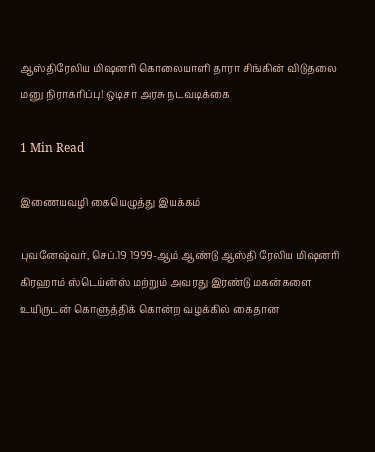ஆஸ்திரேலிய மிஷனரி கொலையாளி தாரா சிங்கின் விடுதலை மனு நிராகரிப்பு! ஒடிசா அரசு நடவடிக்கை

1 Min Read

இணையவழி கையெழுத்து இயக்கம்

புவனேஷ்வர், செப்.19 1999-ஆம் ஆண்டு ஆஸ்தி ரேலிய மிஷனரி கிரஹாம் ஸ்டெய்ன்ஸ் மற்றும் அவரது இரண்டு மகன்களை உயிருடன் கொளுத்திக் கொன்ற வழக்கில் கைதான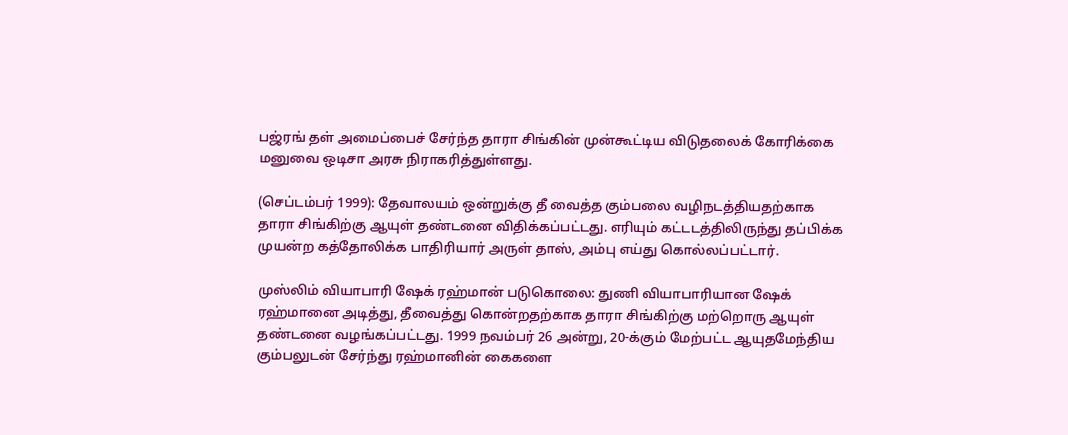பஜ்ரங் தள் அமைப்பைச் சேர்ந்த தாரா சிங்கின் முன்கூட்டிய விடுதலைக் கோரிக்கை மனுவை ஒடிசா அரசு நிராகரித்துள்ளது.

(செப்டம்பர் 1999): தேவாலயம் ஒன்றுக்கு தீ வைத்த கும்பலை வழிநடத்தியதற்காக தாரா சிங்கிற்கு ஆயுள் தண்டனை விதிக்கப்பட்டது. எரியும் கட்டடத்திலிருந்து தப்பிக்க முயன்ற கத்தோலிக்க பாதிரியார் அருள் தாஸ், அம்பு எய்து கொல்லப்பட்டார்.

முஸ்லிம் வியாபாரி ஷேக் ரஹ்மான் படுகொலை: துணி வியாபாரியான ஷேக் ரஹ்மானை அடித்து, தீவைத்து கொன்றதற்காக தாரா சிங்கிற்கு மற்றொரு ஆயுள் தண்டனை வழங்கப்பட்டது. 1999 நவம்பர் 26 அன்று, 20-க்கும் மேற்பட்ட ஆயுதமேந்திய கும்பலுடன் சேர்ந்து ரஹ்மானின் கைகளை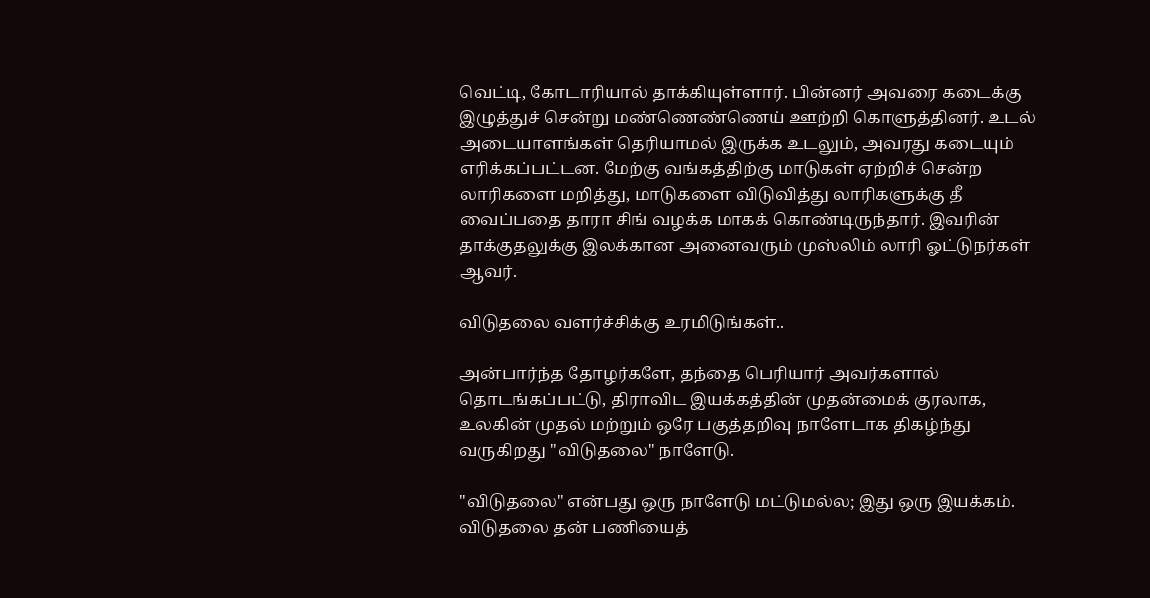வெட்டி, கோடாரியால் தாக்கியுள்ளார். பின்னர் அவரை கடைக்கு இழுத்துச் சென்று மண்ணெண்ணெய் ஊற்றி கொளுத்தினர். உடல் அடையாளங்கள் தெரியாமல் இருக்க உடலும், அவரது கடையும் எரிக்கப்பட்டன. மேற்கு வங்கத்திற்கு மாடுகள் ஏற்றிச் சென்ற லாரிகளை மறித்து, மாடுகளை விடுவித்து லாரிகளுக்கு தீ வைப்பதை தாரா சிங் வழக்க மாகக் கொண்டிருந்தார். இவரின் தாக்குதலுக்கு இலக்கான அனைவரும் முஸ்லிம் லாரி ஓட்டுநர்கள் ஆவர்.

விடுதலை வளர்ச்சிக்கு உரமிடுங்கள்..

அன்பார்ந்த தோழர்களே, தந்தை பெரியார் அவர்களால் தொடங்கப்பட்டு, திராவிட இயக்கத்தின் முதன்மைக் குரலாக, உலகின் முதல் மற்றும் ஒரே பகுத்தறிவு நாளேடாக திகழ்ந்து வருகிறது "விடுதலை" நாளேடு.

"விடுதலை" என்பது ஒரு நாளேடு மட்டுமல்ல; இது ஒரு இயக்கம். விடுதலை தன் பணியைத்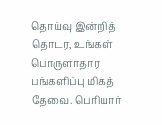தொய்வு இன்றித் தொடர, உங்கள் பொருளாதார பங்களிப்பு மிகத் தேவை. பெரியார்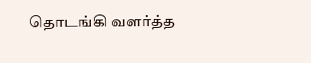தொடங்கி வளர்த்த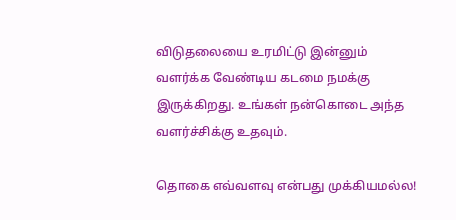விடுதலையை உரமிட்டு இன்னும் வளர்க்க வேண்டிய கடமை நமக்கு இருக்கிறது. உங்கள் நன்கொடை அந்த வளர்ச்சிக்கு உதவும்.

தொகை எவ்வளவு என்பது முக்கியமல்ல!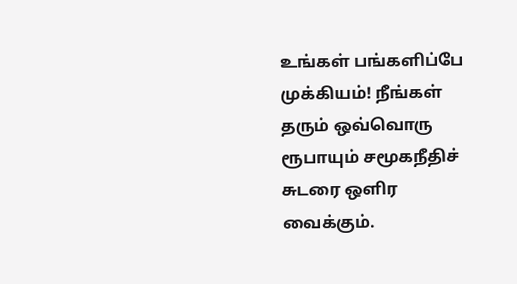உங்கள் பங்களிப்பே முக்கியம்! நீங்கள் தரும் ஒவ்வொரு ரூபாயும் சமூகநீதிச் சுடரை ஒளிர வைக்கும்.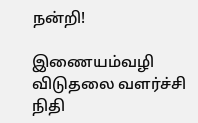நன்றி!

இணையம்வழி விடுதலை வளர்ச்சி நிதி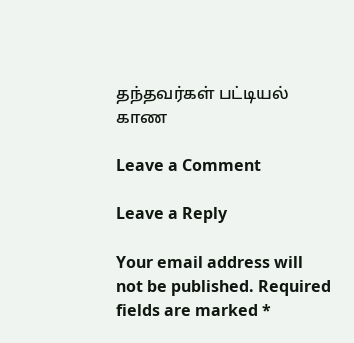தந்தவர்கள் பட்டியல் காண

Leave a Comment

Leave a Reply

Your email address will not be published. Required fields are marked *